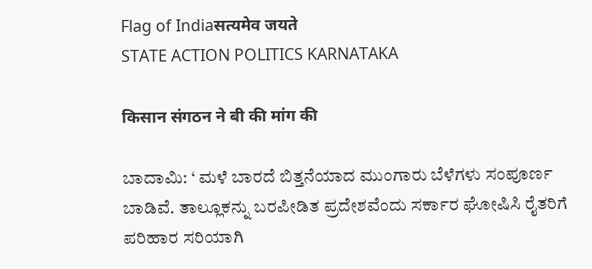Flag of Indiaसत्यमेव जयते
STATE ACTION POLITICS KARNATAKA

किसान संगठन ने बी की मांग की

ಬಾದಾಮಿ: ‘ ಮಳೆ ಬಾರದೆ ಬಿತ್ತನೆಯಾದ ಮುಂಗಾರು ಬೆಳೆಗಳು ಸಂಪೂರ್ಣ ಬಾಡಿವೆ. ತಾಲ್ಲೂಕನ್ನು ಬರಪೀಡಿತ ಪ್ರದೇಶವೆಂದು ಸರ್ಕಾರ ಘೋಷಿಸಿ ರೈತರಿಗೆ ಪರಿಹಾರ ಸರಿಯಾಗಿ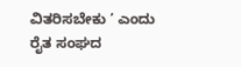ವಿತರಿಸಬೇಕು ’ ಎಂದು ರೈತ ಸಂಘದ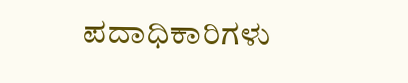ಪದಾಧಿಕಾರಿಗಳು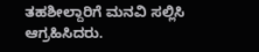ತಹಶೀಲ್ದಾರಿಗೆ ಮನವಿ ಸಲ್ಲಿಸಿ ಆಗ್ರಹಿಸಿದರು.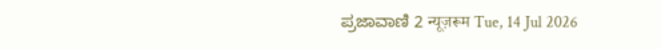ಪ್ರಜಾವಾಣಿ 2 न्यूज़रूम Tue, 14 Jul 2026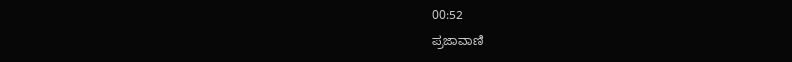00:52
ಪ್ರಜಾವಾಣಿ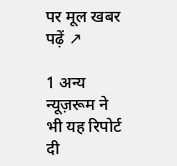पर मूल खबर पढ़ें ↗

1 अन्य न्यूज़रूम ने भी यह रिपोर्ट दी